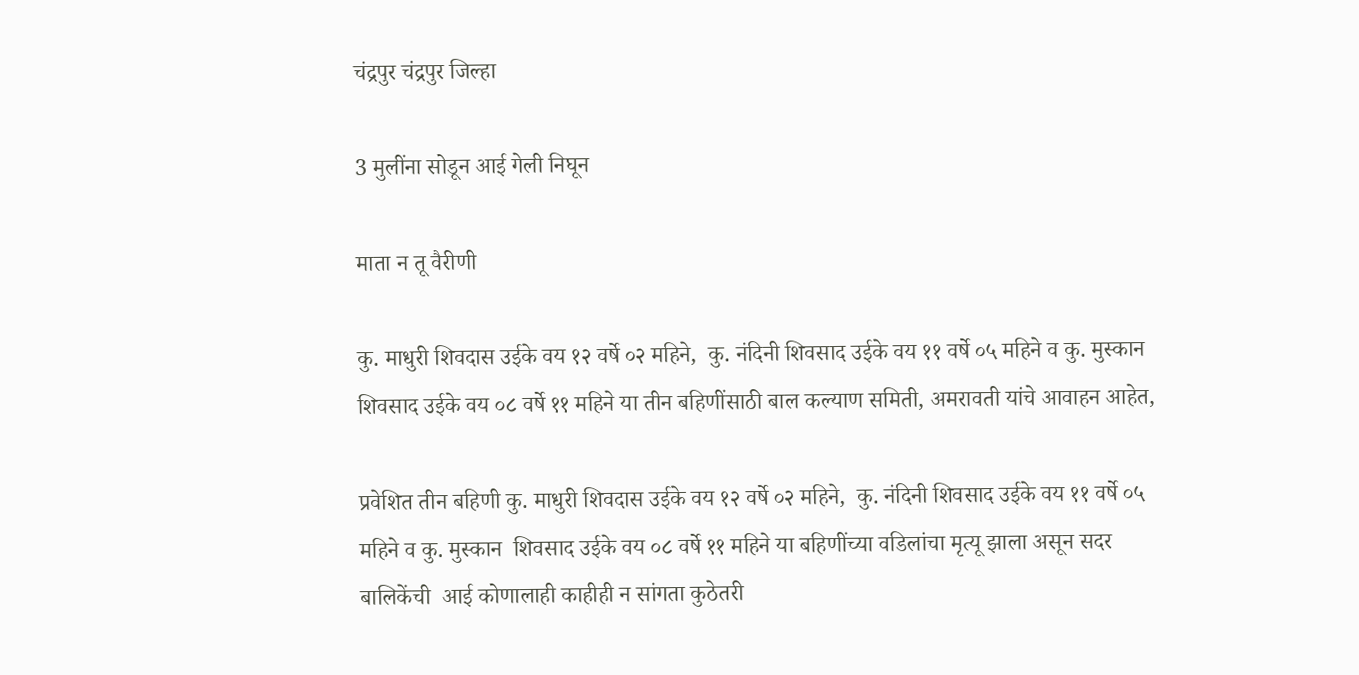चंद्रपुर चंद्रपुर जिल्हा

3 मुलींना सोडून आई गेली निघून

माता न तू वैरीणी

कु. माधुरी शिवदास उईके वय १२ वर्षे ०२ महिने,  कु. नंदिनी शिवसाद उईके वय ११ वर्षे ०५ महिने व कु. मुस्कान  शिवसाद उईके वय ०८ वर्षे ११ महिने या तीन बहिणींसाठी बाल कल्याण समिती, अमरावती यांचे आवाहन आहेत,

प्रवेशित तीन बहिणी कु. माधुरी शिवदास उईके वय १२ वर्षे ०२ महिने,  कु. नंदिनी शिवसाद उईके वय ११ वर्षे ०५ महिने व कु. मुस्कान  शिवसाद उईके वय ०८ वर्षे ११ महिने या बहिणींच्या वडिलांचा मृत्यू झाला असून सदर बालिकेंची  आई कोणालाही काहीही न सांगता कुठेतरी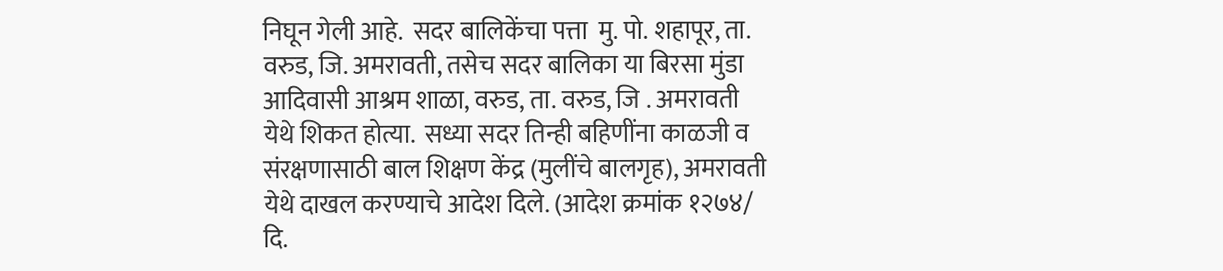निघून गेली आहे.  सदर बालिकेंचा पत्ता  मु. पो. शहापूर, ता. वरुड, जि. अमरावती, तसेच सदर बालिका या बिरसा मुंडा आदिवासी आश्रम शाळा, वरुड, ता. वरुड, जि . अमरावती येथे शिकत होत्या.  सध्या सदर तिन्ही बहिणींना काळजी व संरक्षणासाठी बाल शिक्षण केंद्र (मुलींचे बालगृह), अमरावती येथे दाखल करण्याचे आदेश दिले. (आदेश क्रमांक १२७४/ दि.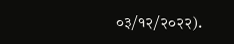०३/१२/२०२२).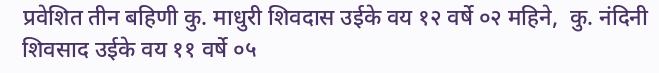प्रवेशित तीन बहिणी कु. माधुरी शिवदास उईके वय १२ वर्षे ०२ महिने,  कु. नंदिनी शिवसाद उईके वय ११ वर्षे ०५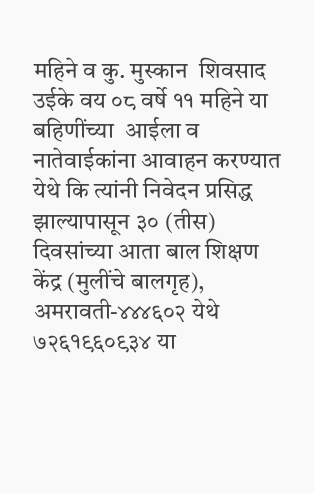महिने व कु. मुस्कान  शिवसाद उईके वय ०८ वर्षे ११ महिने या बहिणींच्या  आईला व नातेवाईकांना आवाहन करण्यात येथे कि त्यांनी निवेदन प्रसिद्ध झाल्यापासून ३० (तीस) दिवसांच्या आता बाल शिक्षण केंद्र (मुलींचे बालगृह), अमरावती-४४४६०२ येथे ७२६१९६०९३४ या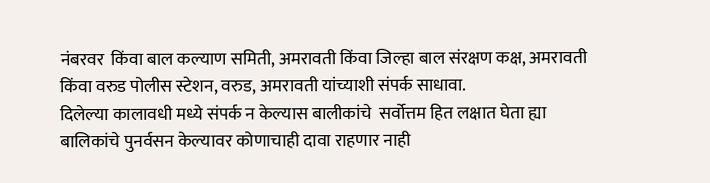नंबरवर  किंवा बाल कल्याण समिती, अमरावती किंवा जिल्हा बाल संरक्षण कक्ष, अमरावती किंवा वरुड पोलीस स्टेशन, वरुड, अमरावती यांच्याशी संपर्क साधावा.
दिलेल्या कालावधी मध्ये संपर्क न केल्यास बालीकांचे  सर्वोत्तम हित लक्षात घेता ह्या  बालिकांचे पुनर्वसन केल्यावर कोणाचाही दावा राहणार नाही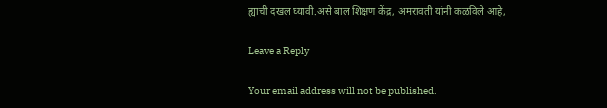ह्याची दखल घ्यावी.असे बाल शिक्षण केंद्र, अमरावती यांनी कळविले आहे,

Leave a Reply

Your email address will not be published.